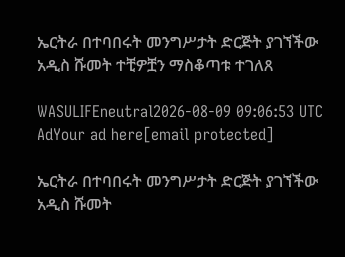ኤርትራ በተባበሩት መንግሥታት ድርጅት ያገኘችው አዲስ ሹመት ተቺዎቿን ማስቆጣቱ ተገለጸ

WASULIFEneutral2026-08-09 09:06:53 UTC
AdYour ad here[email protected]

ኤርትራ በተባበሩት መንግሥታት ድርጅት ያገኘችው አዲስ ሹመት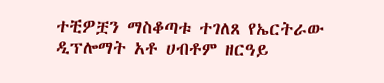ተቺዎቿን ማስቆጣቱ ተገለጸ የኤርትራው ዲፕሎማት አቶ ሀብቶም ዘርዓይ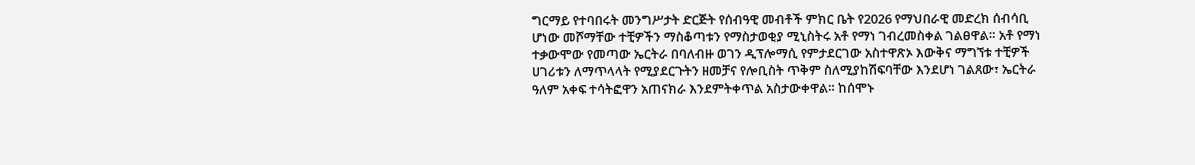ግርማይ የተባበሩት መንግሥታት ድርጅት የሰብዓዊ መብቶች ምክር ቤት የ2026 የማህበራዊ መድረክ ሰብሳቢ ሆነው መሾማቸው ተቺዎችን ማስቆጣቱን የማስታወቂያ ሚኒስትሩ አቶ የማነ ገብረመስቀል ገልፀዋል። አቶ የማነ ተቃውሞው የመጣው ኤርትራ በባለብዙ ወገን ዲፕሎማሲ የምታደርገው አስተዋጽኦ እውቅና ማግኘቱ ተቺዎች ሀገሪቱን ለማጥላላት የሚያደርጉትን ዘመቻና የሎቢስት ጥቅም ስለሚያከሽፍባቸው እንደሆነ ገልጸው፣ ኤርትራ ዓለም አቀፍ ተሳትፎዋን አጠናክራ እንደምትቀጥል አስታውቀዋል። ከሰሞኑ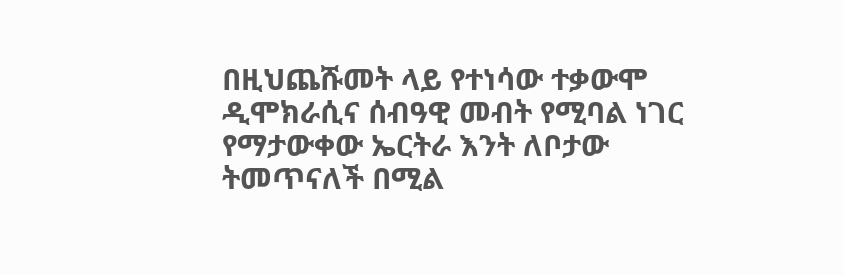በዚህጨሹመት ላይ የተነሳው ተቃውሞ ዲሞክራሲና ሰብዓዊ መብት የሚባል ነገር የማታውቀው ኤርትራ እንት ለቦታው ትመጥናለች በሚል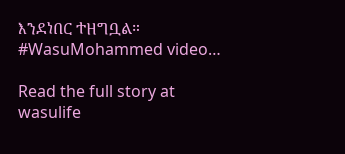እንደነበር ተዘግቧል። #WasuMohammed video…

Read the full story at wasulife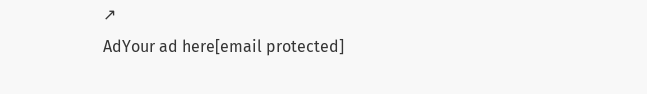↗
AdYour ad here[email protected]